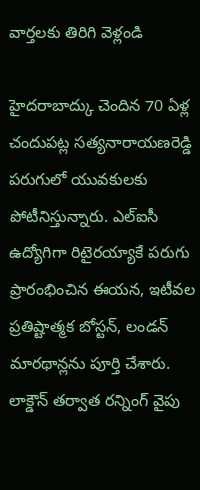వార్తలకు తిరిగి వెళ్లండి

హైదరాబాద్కు చెందిన 70 ఏళ్ల చందుపట్ల సత్యనారాయణరెడ్డి పరుగులో యువకులకు పోటీనిస్తున్నారు. ఎల్ఐసీ ఉద్యోగిగా రిటైరయ్యాకే పరుగు ప్రారంభించిన ఈయన, ఇటీవల ప్రతిష్టాత్మక బోస్టన్, లండన్ మారథాన్లను పూర్తి చేశారు.
లాక్డౌన్ తర్వాత రన్నింగ్ వైపు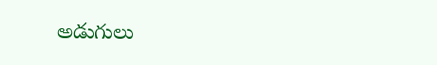అడుగులు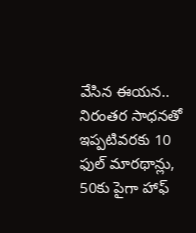వేసిన ఈయన.. నిరంతర సాధనతో ఇప్పటివరకు 10 ఫుల్ మారథాన్లు, 50కు పైగా హాఫ్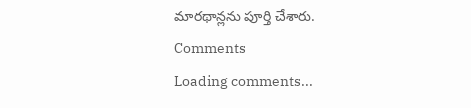మారథాన్లను పూర్తి చేశారు.
Comments
Loading comments...